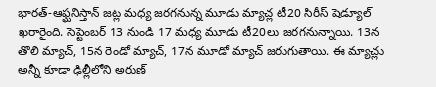భారత్-ఆఫ్ఘనిస్తాన్ జట్ల మధ్య జరగనున్న మూడు మ్యాచ్ల టీ20 సిరీస్ షెడ్యూల్ ఖరారైంది. సెప్టెంబర్ 13 నుండి 17 మధ్య మూడు టీ20లు జరగనున్నాయి. 13న తొలి మ్యాచ్, 15న రెండో మ్యాచ్, 17న మూడో మ్యాచ్ జరుగుతాయి. ఈ మ్యాచ్లు అన్నీ కూడా ఢిల్లీలోని అరుణ్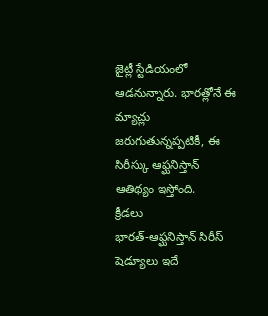జైట్లీ స్టేడియంలో ఆడనున్నారు. భారత్లోనే ఈ మ్యాచ్లు జరుగుతున్నప్పటికీ, ఈ సిరీస్కు ఆఫ్ఘనిస్తాన్ ఆతిథ్యం ఇస్తోంది.
క్రీడలు
భారత్-ఆఫ్ఘనిస్తాన్ సిరీస్ షెడ్యూలు ఇదే